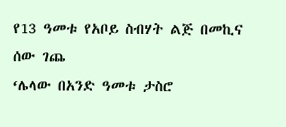የ13 ዓመቱ የአቦይ ስብሃት ልጅ በመኪና ሰው ገጨ
‘ሌላው በአንድ ዓመቱ ታስሮ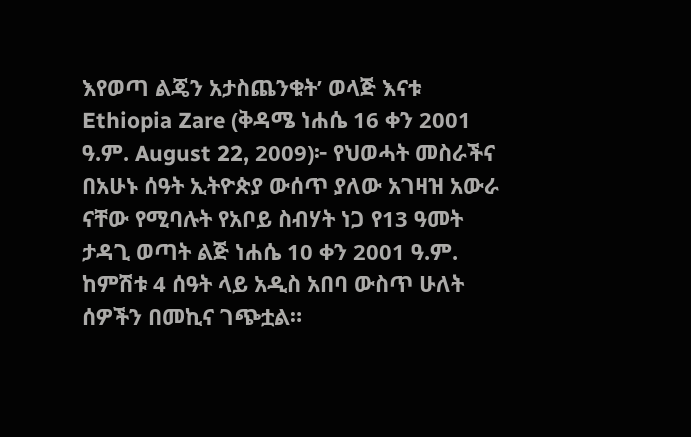እየወጣ ልጄን አታስጨንቁት’ ወላጅ እናቱ
Ethiopia Zare (ቅዳሜ ነሐሴ 16 ቀን 2001 ዓ.ም. August 22, 2009)፦ የህወሓት መስራችና በአሁኑ ሰዓት ኢትዮጵያ ውሰጥ ያለው አገዛዝ አውራ ናቸው የሚባሉት የአቦይ ስብሃት ነጋ የ13 ዓመት ታዳጊ ወጣት ልጅ ነሐሴ 10 ቀን 2001 ዓ.ም. ከምሽቱ 4 ሰዓት ላይ አዲስ አበባ ውስጥ ሁለት ሰዎችን በመኪና ገጭቷል።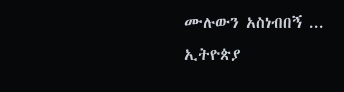ሙሉውን አስነብበኝ ...
ኢትዮጵያ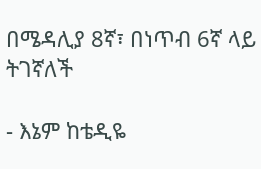በሜዳሊያ 8ኛ፣ በነጥብ 6ኛ ላይ ትገኛለች

- እኔም ከቴዲዬ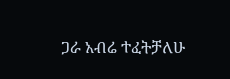ጋራ አብሬ ተፈትቻለሁ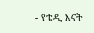- የቴዲ እናት